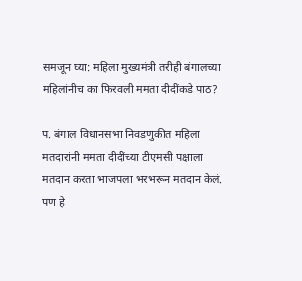समजून घ्या: महिला मुख्यमंत्री तरीही बंगालच्या महिलांनीच का फिरवली ममता दीदींकडे पाठ?

प. बंगाल विधानसभा निवडणुकीत महिला मतदारांनी ममता दीदींच्या टीएमसी पक्षाला मतदान करता भाजपला भरभरून मतदान केलं. पण हे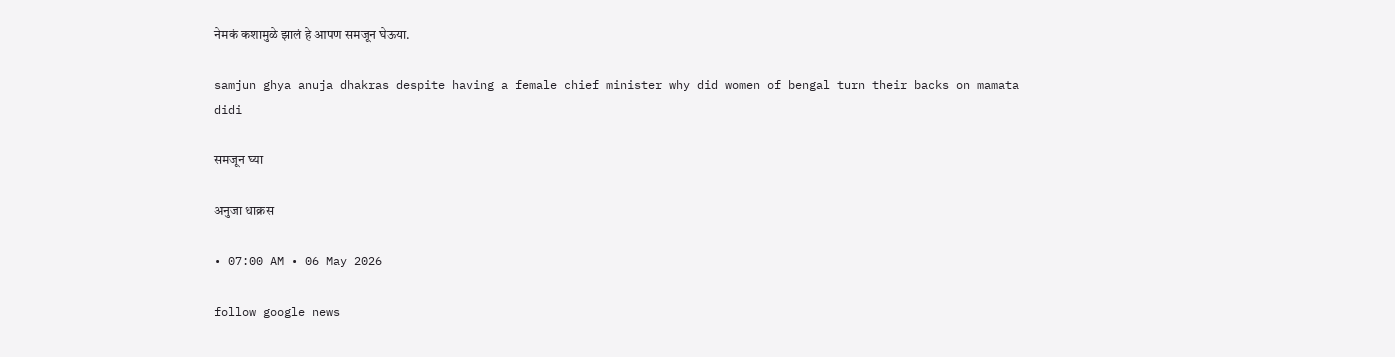नेमकं कशामुळे झालं हे आपण समजून घेऊया.

samjun ghya anuja dhakras despite having a female chief minister why did women of bengal turn their backs on mamata didi

समजून घ्या

अनुजा धाक्रस

• 07:00 AM • 06 May 2026

follow google news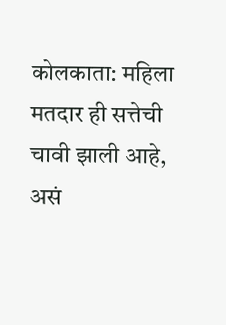कोलकाता: महिला मतदार ही सत्तेची चावी झाली आहे, असं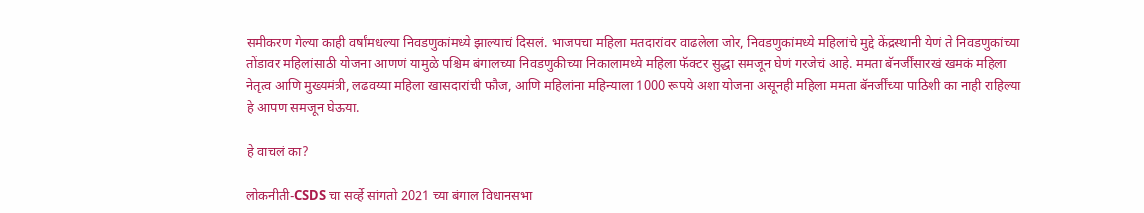समीकरण गेल्या काही वर्षांमधल्या निवडणुकांमध्ये झाल्याचं दिसलं. भाजपचा महिला मतदारांवर वाढलेला जोर, निवडणुकांमध्ये महिलांचे मुद्दे केंद्रस्थानी येणं ते निवडणुकांच्या तोंडावर महिलांसाठी योजना आणणं यामुळे पश्चिम बंगालच्या निवडणुकीच्या निकालामध्ये महिला फॅक्टर सुद्धा समजून घेणं गरजेचं आहे. ममता बॅनर्जींसारखं खमकं महिला नेतृत्व आणि मुख्यमंत्री, लढवय्या महिला खासदारांची फौज, आणि महिलांना महिन्याला 1000 रूपये अशा योजना असूनही महिला ममता बॅनर्जींच्या पाठिशी का नाही राहिल्या हे आपण समजून घेऊया.

हे वाचलं का?

लोकनीती-CSDS चा सर्व्हे सांगतो 2021 च्या बंगाल विधानसभा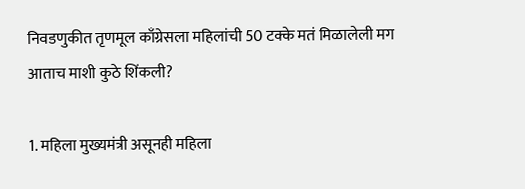निवडणुकीत तृणमूल काँग्रेसला महिलांची 50 टक्के मतं मिळालेली मग आताच माशी कुठे शिंकली?

1. महिला मुख्यमंत्री असूनही महिला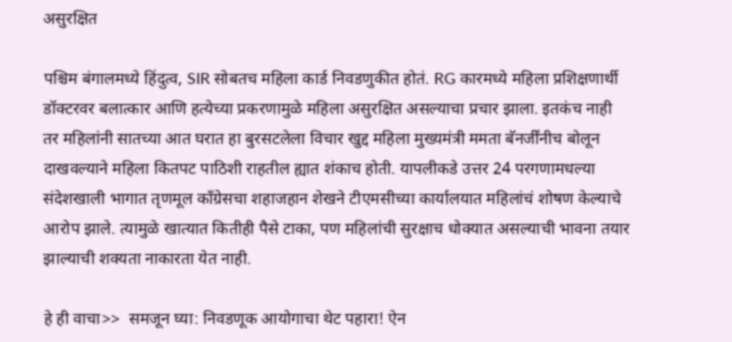असुरक्षित

पश्चिम बंगालमध्ये हिंदुत्व, SIR सोबतच महिला कार्ड निवडणुकीत होतं. RG कारमध्ये महिला प्रशिक्षणार्थी डॉक्टरवर बलात्कार आणि हत्येच्या प्रकरणामुळे महिला असुरक्षित असल्याचा प्रचार झाला. इतकंच नाही तर महिलांनी सातच्या आत घरात हा बुरसटलेला विचार खुद्द महिला मुख्यमंत्री ममता बॅनर्जींनीच बोलून दाखवल्याने महिला कितपट पाठिशी राहतील ह्यात शंकाच होती. यापलीकडे उत्तर 24 परगणामधल्या संदेशखाली भागात तृणमूल काँग्रेसचा शहाजहान शेखने टीएमसीच्या कार्यालयात महिलांचं शोषण केल्याचे आरोप झाले. त्यामुळे खात्यात कितीही पैसे टाका, पण महिलांची सुरक्षाच धोक्यात असल्याची भावना तयार झाल्याची शक्यता नाकारता येत नाही.

हे ही वाचा>>  समजून घ्या: निवडणूक आयोगाचा थेट पहारा! ऐन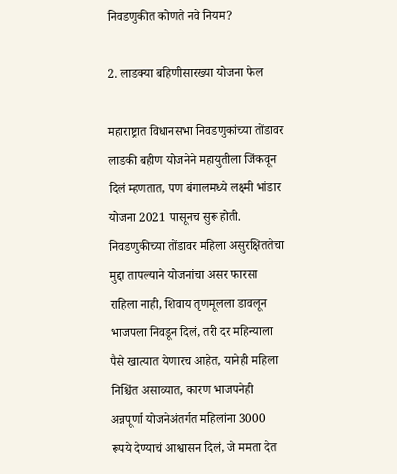निवडणुकीत कोणते नवे नियम?

2. लाडक्या बहिणीसारख्या योजना फेल

महाराष्ट्रात विधानसभा निवडणुकांच्या तोंडावर लाडकी बहीण योजनेने महायुतीला जिंकवून दिलं म्हणतात, पण बंगालमध्ये लक्ष्मी भांडार योजना 2021 पासूनच सुरू होती. निवडणुकीच्या तोंडावर महिला असुरक्षिततेचा मुद्दा तापल्याने योजनांचा असर फारसा राहिला नाही, शिवाय तृणमूलला डावलून भाजपला निवडून दिलं, तरी दर महिन्याला पैसे खात्यात येणारच आहेत, यानेही महिला निश्चिंत असाव्यात, कारण भाजपनेही अन्नपूर्णा योजनेअंतर्गत महिलांना 3000 रूपये देण्याचं आश्वासन दिलं, जे ममता देत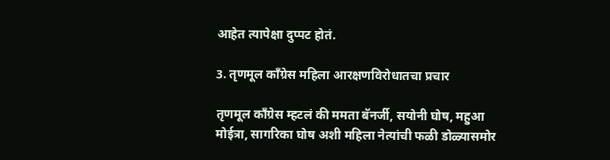आहेत त्यापेक्षा दुप्पट होतं.

3. तृणमूल काँग्रेस महिला आरक्षणविरोधातचा प्रचार

तृणमूल काँग्रेस म्हटलं की ममता बॅनर्जी, सयोनी घोष, महुआ मोईत्रा, सागरिका घोष अशी महिला नेत्यांची फळी डोळ्यासमोर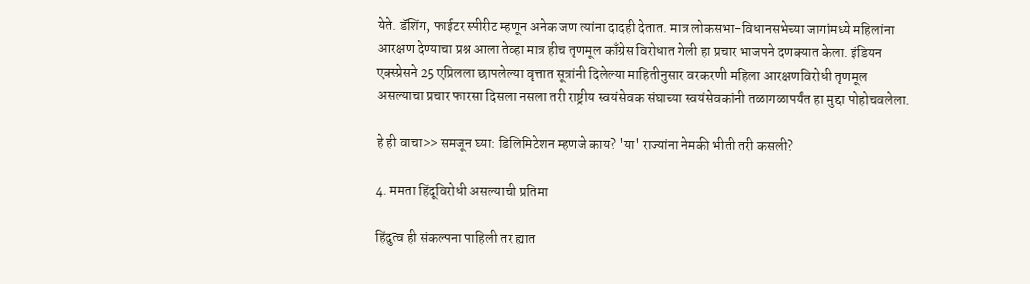येते. डॅशिंग, फाईटर स्पीरीट म्हणून अनेक जण त्यांना दादही देतात. मात्र लोकसभा-विधानसभेच्या जागांमध्ये महिलांना आरक्षण देण्याचा प्रश्न आला तेव्हा मात्र हीच तृणमूल काँग्रेस विरोधात गेली हा प्रचार भाजपने दणक्यात केला. इंडियन एक्स्प्रेसने 25 एप्रिलला छापलेल्या वृत्तात सूत्रांनी दिलेल्या माहितीनुसार वरकरणी महिला आरक्षणविरोधी तृणमूल असल्याचा प्रचार फारसा दिसला नसला तरी राष्ट्रीय स्वयंसेवक संघाच्या स्वयंसेवकांनी तळागळापर्यंत हा मुद्दा पोहोचवलेला.

हे ही वाचा>> समजून घ्या: डिलिमिटेशन म्हणजे काय? 'या' राज्यांना नेमकी भीती तरी कसली?

4. ममता हिंदूविरोधी असल्याची प्रतिमा

हिंदुत्व ही संकल्पना पाहिली तर ह्यात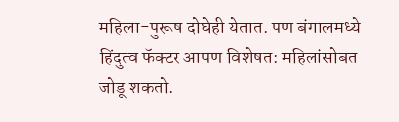महिला-पुरूष दोघेही येतात. पण बंगालमध्ये हिंदुत्व फॅक्टर आपण विशेषत: महिलांसोबत जोडू शकतो.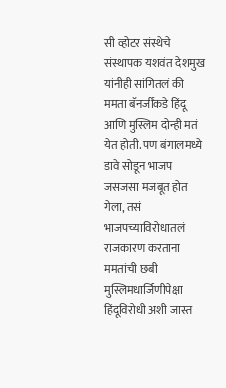सी व्होटर संस्थेचे संस्थापक यशवंत देशमुख यांनीही सांगितलं की ममता बॅनर्जींकडे हिंदू आणि मुस्लिम दोन्ही मतं येत होती. पण बंगालमध्ये डावे सोडून भाजप जसजसा मजबूत होत गेला, तसं भाजपच्याविरोधातलं राजकारण करताना ममतांची छबी मुस्लिमधार्जिणीपेक्षा हिंदूविरोधी अशी जास्त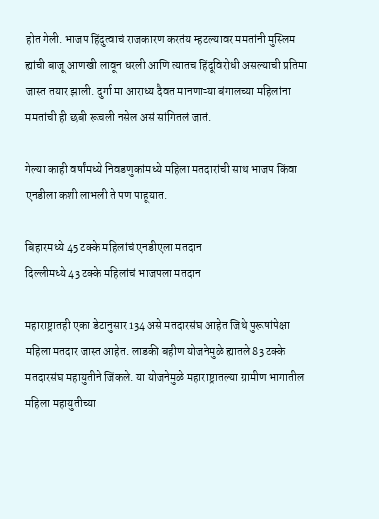होत गेली. भाजप हिंदुत्वाचं राजकारण करतंय म्हटल्यावर ममतांनी मुस्लिम ह्यांची बाजू आणखी लावून धरली आणि त्यातच हिंदूविरोधी असल्याची प्रतिमा जास्त तयार झाली. दुर्गा मा आराध्य दैवत मानणाऱ्या बंगालच्या महिलांना ममतांची ही छबी रूचली नसेल असं सांगितलं जातं.

गेल्या काही वर्षांमध्ये निवडणुकांमध्ये महिला मतदारांची साथ भाजप किंवा एनडीला कशी लाभली ते पण पाहूयात.

बिहारमध्ये 45 टक्के महिलांचं एनडीएला मतदान
दिल्लीमध्ये 43 टक्के महिलांचं भाजपला मतदान

महाराष्ट्रातही एका डेटानुसार 134 असे मतदारसंघ आहेत जिथे पुरूषांपेक्षा महिला मतदार जास्त आहेत. लाडकी बहीण योजनेमुळे ह्यातले 83 टक्के मतदारसंघ महायुतीने जिंकले. या योजनेमुळे महाराष्ट्रातल्या ग्रामीण भागातील महिला महायुतीच्या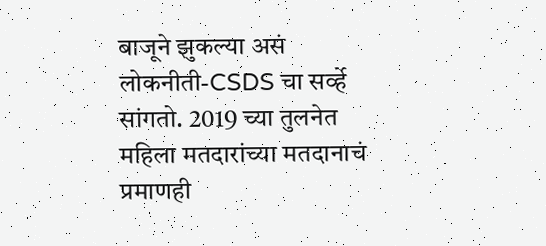बाजूने झुकल्या असं लोकनीती-CSDS चा सर्व्हे सांगतो. 2019 च्या तुलनेत महिला मतदारांच्या मतदानाचं प्रमाणही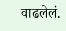वाढलेलं.